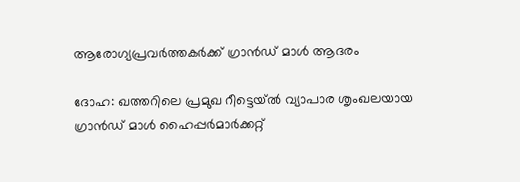ആരോഗ്യപ്രവർത്തകർക്ക് ഗ്രാൻഡ് മാൾ ആദരം

ദോഹ: ഖത്തറിലെ പ്രമുഖ റീട്ടെയ്ൽ വ്യാപാര ശൃംഖലയായ ഗ്രാൻഡ് മാൾ ഹൈപ്പർമാർക്കറ്റ്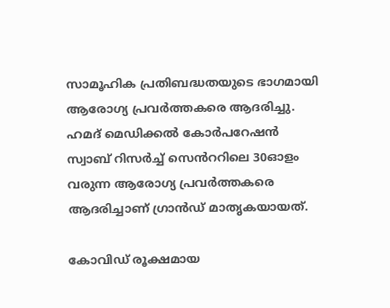സാമൂഹിക പ്രതിബദ്ധതയുടെ ഭാഗമായി ആരോഗ്യ പ്രവർത്തകരെ ആദരിച്ചു. ഹമദ് മെഡിക്കൽ കോർപറേഷൻ സ്വാബ് റിസർച്ച് സെൻററിലെ 30ഓളം വരുന്ന ആരോഗ്യ പ്രവർത്തകരെ ആദരിച്ചാണ് ഗ്രാൻഡ് മാതൃകയായത്.

കോവിഡ് രൂക്ഷമായ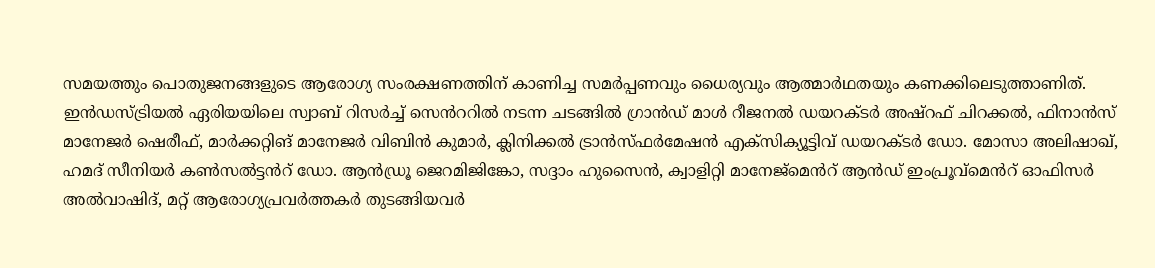സമയത്തും പൊതുജനങ്ങളുടെ ആരോഗ്യ സംരക്ഷണത്തിന് കാണിച്ച സമർപ്പണവും ധൈര്യവും ആത്മാർഥതയും കണക്കിലെടുത്താണിത്. ഇൻഡസ്ട്രിയൽ ഏരിയയിലെ സ്വാബ് റിസർച്ച് സെൻററിൽ നടന്ന ചടങ്ങിൽ ഗ്രാൻഡ് മാൾ റീജനൽ ഡയറക്ടർ അഷ്റഫ് ചിറക്കൽ, ഫിനാൻസ് മാനേജർ ഷെരീഫ്, മാർക്കറ്റിങ് മാനേജർ വിബിൻ കുമാർ, ക്ലിനിക്കൽ ട്രാൻസ്ഫർമേഷൻ എക്സിക്യൂട്ടിവ് ഡയറക്ടർ ഡോ. മോസാ അലിഷാഖ്, ഹമദ് സീനിയർ കൺസൽട്ടൻറ് ഡോ. ആൻഡ്രൂ ജെറമിജിങ്കോ, സദ്ദാം ഹുസൈൻ, ക്വാളിറ്റി മാനേജ്മെൻറ് ആൻഡ് ഇംപ്രൂവ്മെൻറ് ഓഫിസർ അൽവാഷിദ്, മറ്റ് ആരോഗ്യപ്രവർത്തകർ തുടങ്ങിയവർ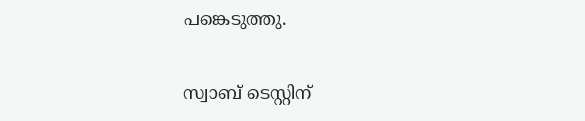പങ്കെടുത്തു.

സ്വാബ് ടെസ്റ്റിന്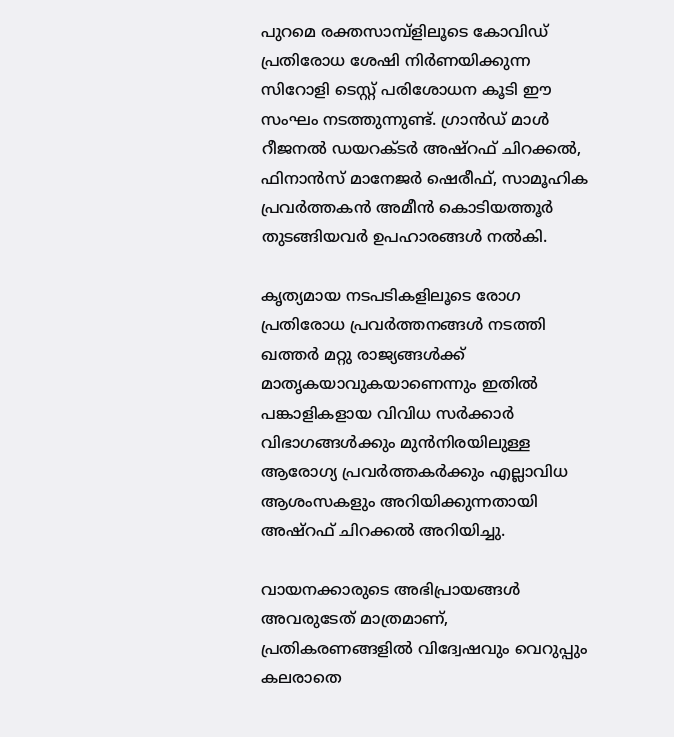പുറമെ രക്തസാമ്പ്ളിലൂടെ കോവിഡ് പ്രതിരോധ ശേഷി നിർണയിക്കുന്ന സിറോളി ടെസ്റ്റ് പരിശോധന കൂടി ഈ സംഘം നടത്തുന്നുണ്ട്. ഗ്രാൻഡ് മാൾ റീജനൽ ഡയറക്ടർ അഷ്റഫ് ചിറക്കൽ, ഫിനാൻസ് മാനേജർ ഷെരീഫ്, സാമൂഹിക പ്രവർത്തകൻ അമീൻ കൊടിയത്തൂർ തുടങ്ങിയവർ ഉപഹാരങ്ങൾ നൽകി.

കൃത്യമായ നടപടികളിലൂടെ രോഗ പ്രതിരോധ പ്രവർത്തനങ്ങൾ നടത്തി ഖത്തർ മറ്റു രാജ്യങ്ങൾക്ക് മാതൃകയാവുകയാണെന്നും ഇതിൽ പങ്കാളികളായ വിവിധ സർക്കാർ വിഭാഗങ്ങൾക്കും മുൻനിരയിലുള്ള ആരോഗ്യ പ്രവർത്തകർക്കും എല്ലാവിധ ആശംസകളും അറിയിക്കുന്നതായി അഷ്റഫ് ചിറക്കൽ അറിയിച്ചു.

വായനക്കാരുടെ അഭിപ്രായങ്ങള്‍ അവരുടേത് മാത്രമാണ്, പ്രതികരണങ്ങളിൽ വിദ്വേഷവും വെറുപ്പും കലരാതെ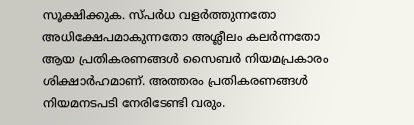സൂക്ഷിക്കുക. സ്പർധ വളർത്തുന്നതോ അധിക്ഷേപമാകുന്നതോ അശ്ലീലം കലർന്നതോ ആയ പ്രതികരണങ്ങൾ സൈബർ നിയമപ്രകാരം ശിക്ഷാർഹമാണ്. അത്തരം പ്രതികരണങ്ങൾ നിയമനടപടി നേരിടേണ്ടി വരും.